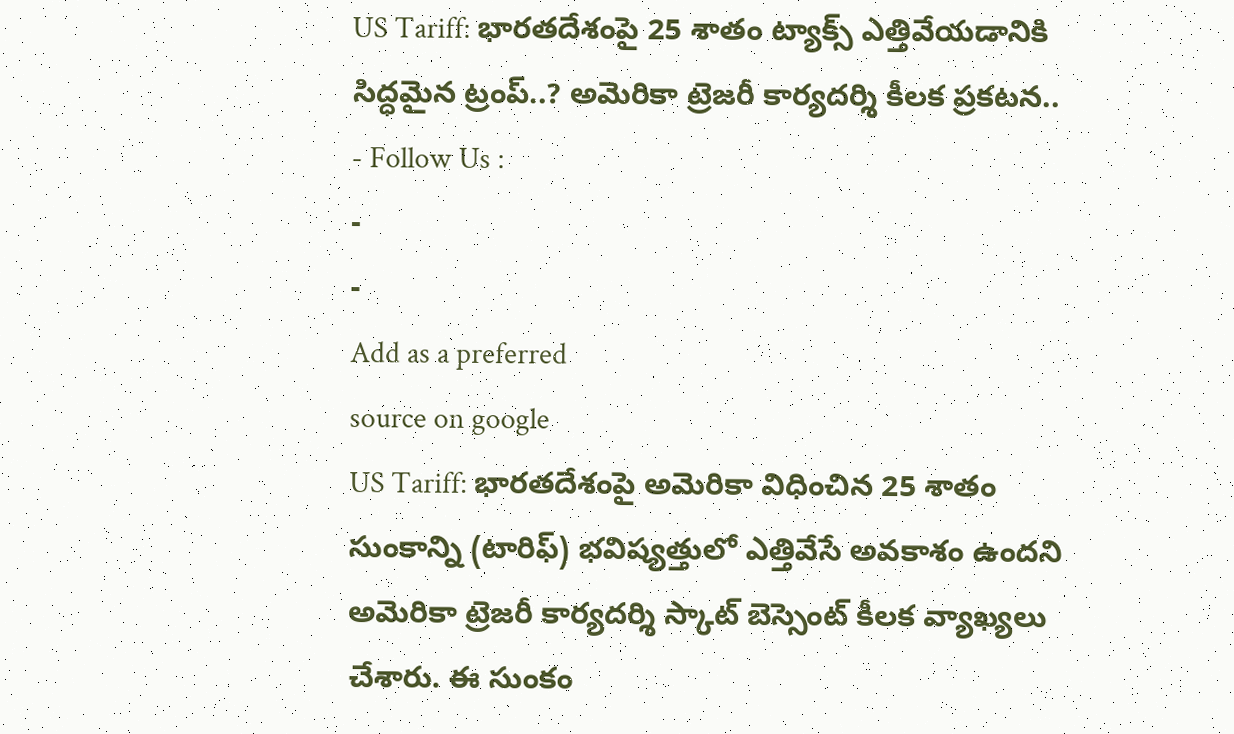US Tariff: భారతదేశంపై 25 శాతం ట్యాక్స్ ఎత్తివేయడానికి సిద్ధమైన ట్రంప్..? అమెరికా ట్రెజరీ కార్యదర్శి కీలక ప్రకటన..
- Follow Us :
-
-
Add as a preferred
source on google
US Tariff: భారతదేశంపై అమెరికా విధించిన 25 శాతం సుంకాన్ని (టారిఫ్) భవిష్యత్తులో ఎత్తివేసే అవకాశం ఉందని అమెరికా ట్రెజరీ కార్యదర్శి స్కాట్ బెస్సెంట్ కీలక వ్యాఖ్యలు చేశారు. ఈ సుంకం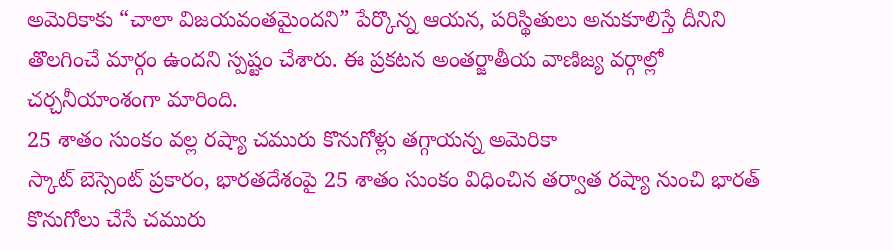అమెరికాకు “చాలా విజయవంతమైందని” పేర్కొన్న ఆయన, పరిస్థితులు అనుకూలిస్తే దీనిని తొలగించే మార్గం ఉందని స్పష్టం చేశారు. ఈ ప్రకటన అంతర్జాతీయ వాణిజ్య వర్గాల్లో చర్చనీయాంశంగా మారింది.
25 శాతం సుంకం వల్ల రష్యా చమురు కొనుగోళ్లు తగ్గాయన్న అమెరికా
స్కాట్ బెస్సెంట్ ప్రకారం, భారతదేశంపై 25 శాతం సుంకం విధించిన తర్వాత రష్యా నుంచి భారత్ కొనుగోలు చేసే చమురు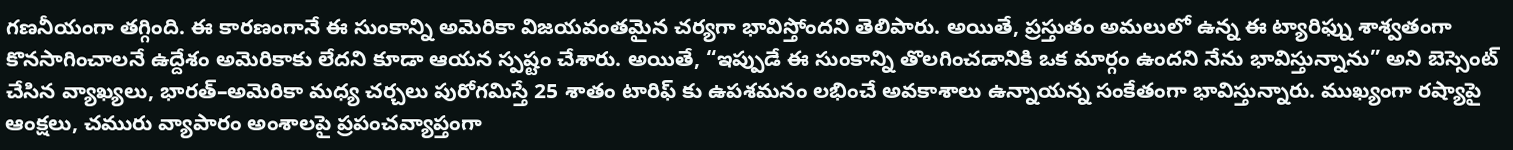గణనీయంగా తగ్గింది. ఈ కారణంగానే ఈ సుంకాన్ని అమెరికా విజయవంతమైన చర్యగా భావిస్తోందని తెలిపారు. అయితే, ప్రస్తుతం అమలులో ఉన్న ఈ ట్యారిఫ్ను శాశ్వతంగా కొనసాగించాలనే ఉద్దేశం అమెరికాకు లేదని కూడా ఆయన స్పష్టం చేశారు. అయితే, “ఇప్పుడే ఈ సుంకాన్ని తొలగించడానికి ఒక మార్గం ఉందని నేను భావిస్తున్నాను” అని బెస్సెంట్ చేసిన వ్యాఖ్యలు, భారత్–అమెరికా మధ్య చర్చలు పురోగమిస్తే 25 శాతం టారిఫ్ కు ఉపశమనం లభించే అవకాశాలు ఉన్నాయన్న సంకేతంగా భావిస్తున్నారు. ముఖ్యంగా రష్యాపై ఆంక్షలు, చమురు వ్యాపారం అంశాలపై ప్రపంచవ్యాప్తంగా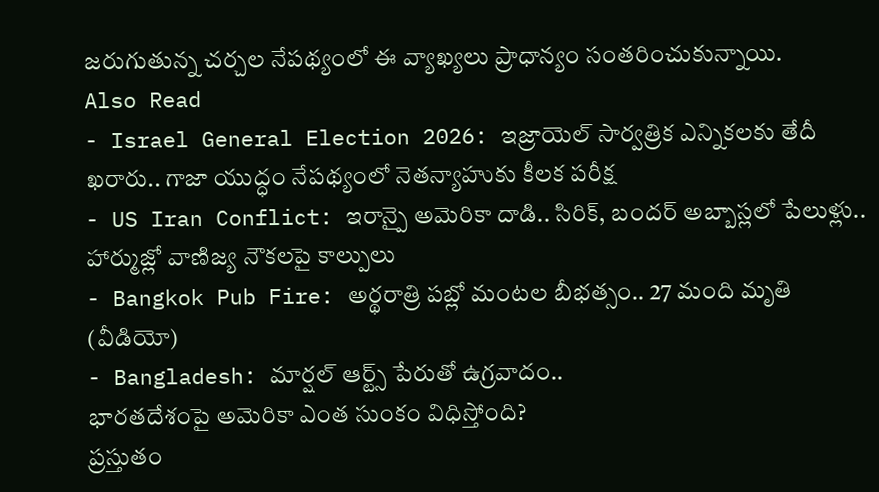జరుగుతున్న చర్చల నేపథ్యంలో ఈ వ్యాఖ్యలు ప్రాధాన్యం సంతరించుకున్నాయి.
Also Read
- Israel General Election 2026: ఇజ్రాయెల్ సార్వత్రిక ఎన్నికలకు తేదీ ఖరారు.. గాజా యుద్ధం నేపథ్యంలో నెతన్యాహుకు కీలక పరీక్ష
- US Iran Conflict: ఇరాన్పై అమెరికా దాడి.. సిరిక్, బందర్ అబ్బాస్లలో పేలుళ్లు.. హార్ముజ్లో వాణిజ్య నౌకలపై కాల్పులు
- Bangkok Pub Fire: అర్థరాత్రి పబ్లో మంటల బీభత్సం.. 27 మంది మృతి (వీడియో)
- Bangladesh: మార్షల్ ఆర్ట్స్ పేరుతో ఉగ్రవాదం..
భారతదేశంపై అమెరికా ఎంత సుంకం విధిస్తోంది?
ప్రస్తుతం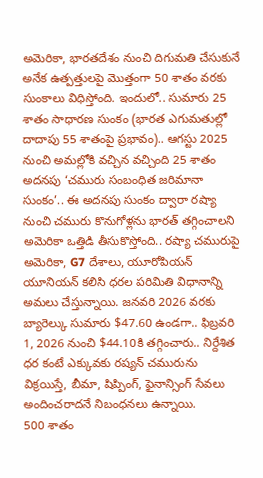అమెరికా, భారతదేశం నుంచి దిగుమతి చేసుకునే అనేక ఉత్పత్తులపై మొత్తంగా 50 శాతం వరకు సుంకాలు విధిస్తోంది. ఇందులో.. సుమారు 25 శాతం సాధారణ సుంకం (భారత ఎగుమతుల్లో దాదాపు 55 శాతంపై ప్రభావం).. ఆగస్టు 2025 నుంచి అమల్లోకి వచ్చిన వచ్చింది 25 శాతం అదనపు ‘చమురు సంబంధిత జరిమానా సుంకం’.. ఈ అదనపు సుంకం ద్వారా రష్యా నుంచి చమురు కొనుగోళ్లను భారత్ తగ్గించాలని అమెరికా ఒత్తిడి తీసుకొస్తోంది.. రష్యా చమురుపై అమెరికా, G7 దేశాలు, యూరోపియన్ యూనియన్ కలిసి ధరల పరిమితి విధానాన్ని అమలు చేస్తున్నాయి. జనవరి 2026 వరకు బ్యారెల్కు సుమారు $47.60 ఉండగా.. ఫిబ్రవరి 1, 2026 నుంచి $44.10కి తగ్గించారు.. నిర్దేశిత ధర కంటే ఎక్కువకు రష్యన్ చమురును విక్రయిస్తే, బీమా, షిప్పింగ్, ఫైనాన్సింగ్ సేవలు అందించరాదనే నిబంధనలు ఉన్నాయి.
500 శాతం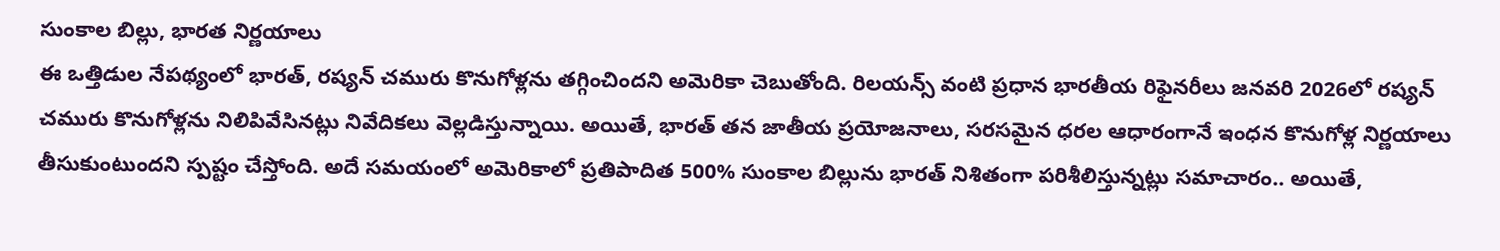సుంకాల బిల్లు, భారత నిర్ణయాలు
ఈ ఒత్తిడుల నేపథ్యంలో భారత్, రష్యన్ చమురు కొనుగోళ్లను తగ్గించిందని అమెరికా చెబుతోంది. రిలయన్స్ వంటి ప్రధాన భారతీయ రిఫైనరీలు జనవరి 2026లో రష్యన్ చమురు కొనుగోళ్లను నిలిపివేసినట్లు నివేదికలు వెల్లడిస్తున్నాయి. అయితే, భారత్ తన జాతీయ ప్రయోజనాలు, సరసమైన ధరల ఆధారంగానే ఇంధన కొనుగోళ్ల నిర్ణయాలు తీసుకుంటుందని స్పష్టం చేస్తోంది. అదే సమయంలో అమెరికాలో ప్రతిపాదిత 500% సుంకాల బిల్లును భారత్ నిశితంగా పరిశీలిస్తున్నట్లు సమాచారం.. అయితే,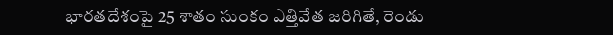భారతదేశంపై 25 శాతం సుంకం ఎత్తివేత జరిగితే, రెండు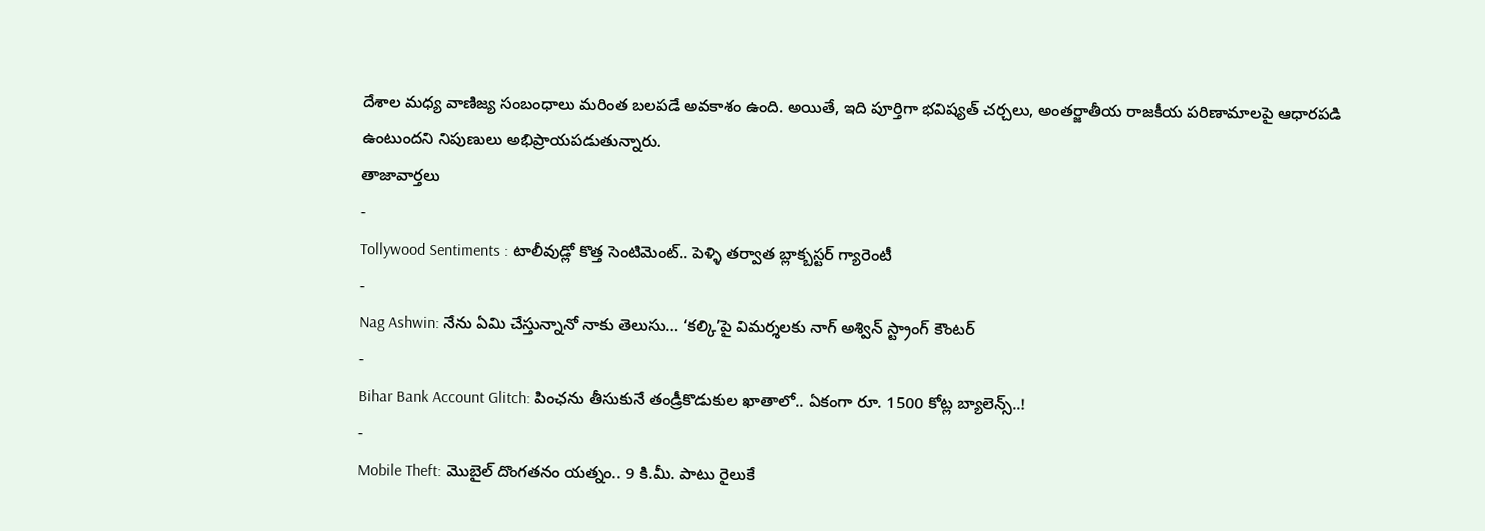దేశాల మధ్య వాణిజ్య సంబంధాలు మరింత బలపడే అవకాశం ఉంది. అయితే, ఇది పూర్తిగా భవిష్యత్ చర్చలు, అంతర్జాతీయ రాజకీయ పరిణామాలపై ఆధారపడి ఉంటుందని నిపుణులు అభిప్రాయపడుతున్నారు.
తాజావార్తలు
-
Tollywood Sentiments : టాలీవుడ్లో కొత్త సెంటిమెంట్.. పెళ్ళి తర్వాత బ్లాక్బస్టర్ గ్యారెంటీ
-
Nag Ashwin: నేను ఏమి చేస్తున్నానో నాకు తెలుసు… ‘కల్కి’పై విమర్శలకు నాగ్ అశ్విన్ స్ట్రాంగ్ కౌంటర్
-
Bihar Bank Account Glitch: పింఛను తీసుకునే తండ్రీకొడుకుల ఖాతాలో.. ఏకంగా రూ. 1500 కోట్ల బ్యాలెన్స్..!
-
Mobile Theft: మొబైల్ దొంగతనం యత్నం.. 9 కి.మీ. పాటు రైలుకే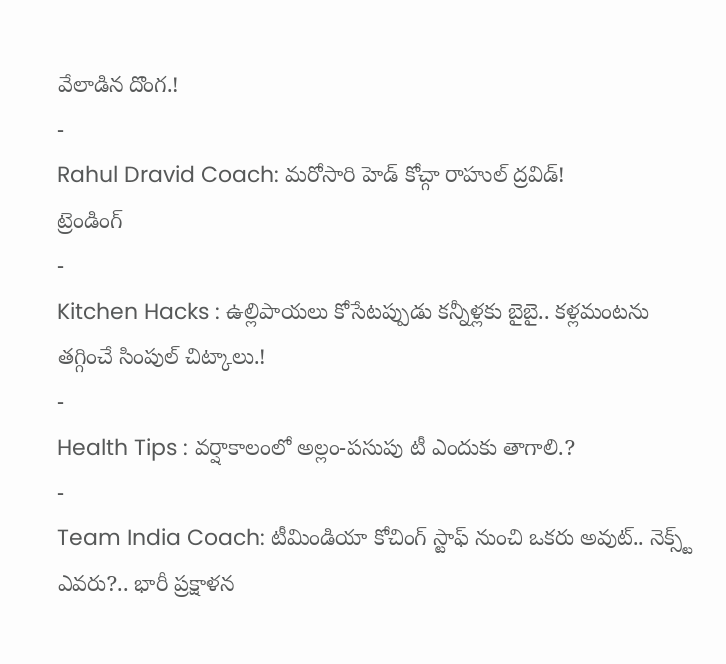వేలాడిన దొంగ.!
-
Rahul Dravid Coach: మరోసారి హెడ్ కోచ్గా రాహుల్ ద్రవిడ్!
ట్రెండింగ్
-
Kitchen Hacks : ఉల్లిపాయలు కోసేటప్పుడు కన్నీళ్లకు బైబై.. కళ్లమంటను తగ్గించే సింపుల్ చిట్కాలు.!
-
Health Tips : వర్షాకాలంలో అల్లం-పసుపు టీ ఎందుకు తాగాలి.?
-
Team India Coach: టీమిండియా కోచింగ్ స్టాఫ్ నుంచి ఒకరు అవుట్.. నెక్స్ట్ ఎవరు?.. భారీ ప్రక్షాళన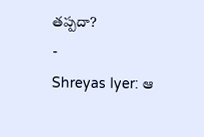తప్పదా?
-
Shreyas Iyer: ఆ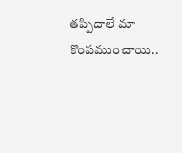తప్పిదాలే మా కొంపముంచాయి..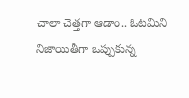చాలా చెత్తగా ఆడాం.. ఓటమిని నిజాయితీగా ఒప్పుకున్న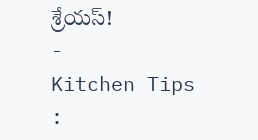శ్రేయస్!
-
Kitchen Tips :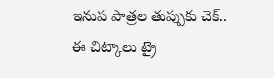ఇనుప పాత్రల తుప్పుకు చెక్.. ఈ చిట్కాలు ట్రై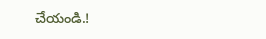చేయండి.!